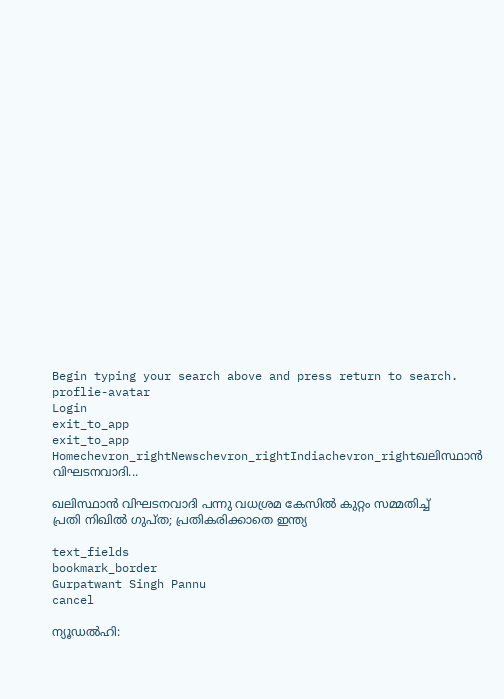Begin typing your search above and press return to search.
proflie-avatar
Login
exit_to_app
exit_to_app
Homechevron_rightNewschevron_rightIndiachevron_rightഖലിസ്ഥാൻ വിഘടനവാദി...

ഖലിസ്ഥാൻ വിഘടനവാദി പന്നു വധശ്രമ കേസിൽ കുറ്റം സമ്മതിച്ച് പ്രതി നിഖിൽ ഗുപ്ത; പ്രതികരിക്കാതെ ഇന്ത്യ

text_fields
bookmark_border
Gurpatwant Singh Pannu
cancel

ന്യൂഡൽഹി: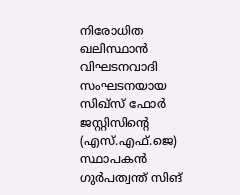നിരോധിത ഖലിസ്ഥാൻ വിഘടനവാദി സംഘടനയായ സിഖ്‌സ് ഫോർ ജസ്റ്റിസിന്റെ (എസ്‌.എഫ്‌.ജെ) സ്ഥാപകൻ ഗുർപത്വന്ത് സിങ്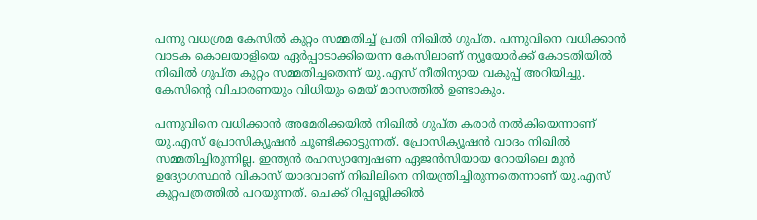പന്നു വധശ്രമ കേസിൽ കുറ്റം സമ്മതിച്ച് പ്രതി നിഖിൽ ഗുപ്ത. പന്നുവിനെ വധിക്കാൻ വാടക കൊലയാളിയെ ഏർപ്പാടാക്കിയെന്ന കേസിലാണ് ന്യൂയോർക്ക് കോടതിയിൽ നിഖിൽ ഗുപ്ത കുറ്റം സമ്മതിച്ചതെന്ന് യു.എസ് നീതിന്യായ വകുപ്പ് അറിയിച്ചു. കേസിന്‍റെ വിചാരണയും വിധിയും മെയ് മാസത്തിൽ ഉണ്ടാകും.

പന്നുവിനെ വധിക്കാൻ അമേരിക്കയിൽ നിഖിൽ ഗുപ്ത കരാർ നൽകിയെന്നാണ് യു.എസ് പ്രോസിക്യൂഷൻ ചൂണ്ടിക്കാട്ടുന്നത്. പ്രോസിക്യൂഷൻ വാദം നിഖിൽ സമ്മതിച്ചിരുന്നില്ല. ഇന്ത്യൻ രഹസ്യാന്വേഷണ ഏജൻസിയായ റോയിലെ മുൻ ഉദ്യോഗസ്ഥൻ വികാസ് യാദവാണ് നിഖിലിനെ നിയന്ത്രിച്ചിരുന്നതെന്നാണ് യു.എസ് കുറ്റപത്രത്തിൽ പറയുന്നത്. ചെക്ക് റിപ്പബ്ലിക്കിൽ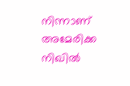നിന്നാണ് അമേരിക്ക നിഖിൽ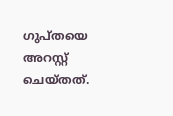ഗുപ്തയെ അറസ്റ്റ് ചെയ്തത്.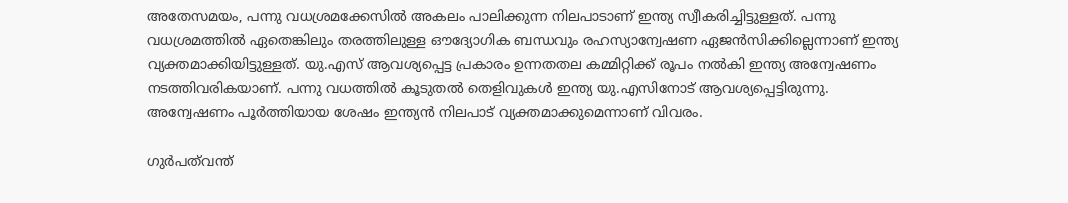അതേസമയം, പന്നു വധശ്രമക്കേസിൽ അകലം പാലിക്കുന്ന നിലപാടാണ് ഇന്ത്യ സ്വീകരിച്ചിട്ടുള്ളത്. പന്നു വധശ്രമത്തിൽ ഏതെങ്കിലും തരത്തിലുള്ള ഔദ്യോഗിക ബന്ധവും രഹസ്യാന്വേഷണ ഏജൻസിക്കില്ലെന്നാണ് ഇന്ത്യ വ്യക്തമാക്കിയിട്ടുള്ളത്. യു.എസ് ആവശ്യപ്പെട്ട പ്രകാരം ഉന്നതതല കമ്മിറ്റിക്ക് രൂപം നൽകി ഇന്ത്യ അന്വേഷണം നടത്തിവരികയാണ്. പന്നു വധത്തിൽ കൂടുതൽ തെളിവുകൾ ഇന്ത്യ യു.എസിനോട് ആവശ്യപ്പെട്ടിരുന്നു. അന്വേഷണം പൂർത്തിയായ ശേഷം ഇന്ത്യൻ നിലപാട് വ്യക്തമാക്കുമെന്നാണ് വിവരം.

ഗുർപത്‍വന്ത്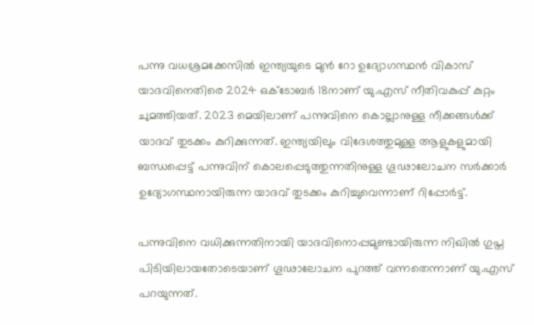പന്നു വധശ്രമക്കേസിൽ ഇന്ത്യയുടെ മുൻ റോ ഉദ്യോഗസ്ഥൻ വികാസ് യാദവിനെതിരെ 2024 ഒക്ടോബർ 18നാണ് യു.എസ് നീതിവകുപ്പ് കുറ്റം ചുമത്തിയത്. 2023 മെയിലാണ് പന്നുവിനെ കൊല്ലാനുള്ള നീക്കങ്ങൾക്ക് യാദവ് തുടക്കം കുറിക്കുന്നത്. ഇന്ത്യയിലും വിദേശത്തുമുള്ള ആളുകളുമായി ബന്ധപ്പെട്ട് പന്നുവിന് കൊലപ്പെടുത്തുന്നതിനുള്ള ഗൂഢാലോചന സർക്കാർ ഉദ്യോഗസ്ഥനായിരുന്ന യാദവ് തുടക്കം കുറിച്ചുവെന്നാണ് റിപ്പോർട്ട്.

പന്നുവിനെ വധിക്കുന്നതിനായി യാദവിനൊപ്പമുണ്ടായിരുന്ന നിഖിൽ ഗുപ്ത പിടിയിലായതോടെയാണ് ഗൂഢാലോചന പുറത്ത് വന്നതെന്നാണ് യു.എസ് പറയുന്നത്.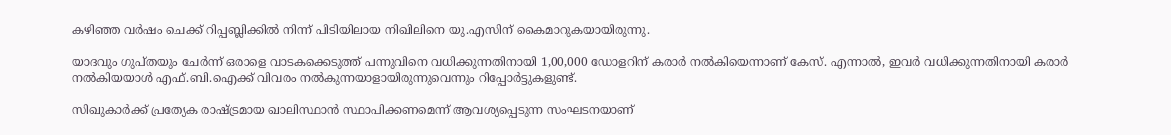കഴിഞ്ഞ വർഷം ചെക്ക് റിപ്പബ്ലിക്കിൽ നിന്ന് പിടിയിലായ നിഖിലിനെ യു.എസിന് കൈമാറുകയായിരുന്നു.

യാദവും ഗുപ്തയും ചേർന്ന് ഒരാളെ വാടകക്കെടുത്ത് പന്നുവിനെ വധിക്കുന്നതിനായി 1,00,000 ഡോളറിന് കരാർ നൽകിയെന്നാണ് കേസ്. എന്നാൽ, ഇവർ വധിക്കുന്നതിനായി കരാർ നൽകിയയാൾ എഫ്.ബി.ഐക്ക് വിവരം നൽകുന്നയാളായിരുന്നുവെന്നും റിപ്പോർട്ടുകളുണ്ട്.

സിഖുകാർക്ക് പ്രത്യേക രാഷ്ട്രമായ ഖാലിസ്ഥാൻ സ്ഥാപിക്കണമെന്ന് ആവശ്യപ്പെടുന്ന സംഘടനയാണ്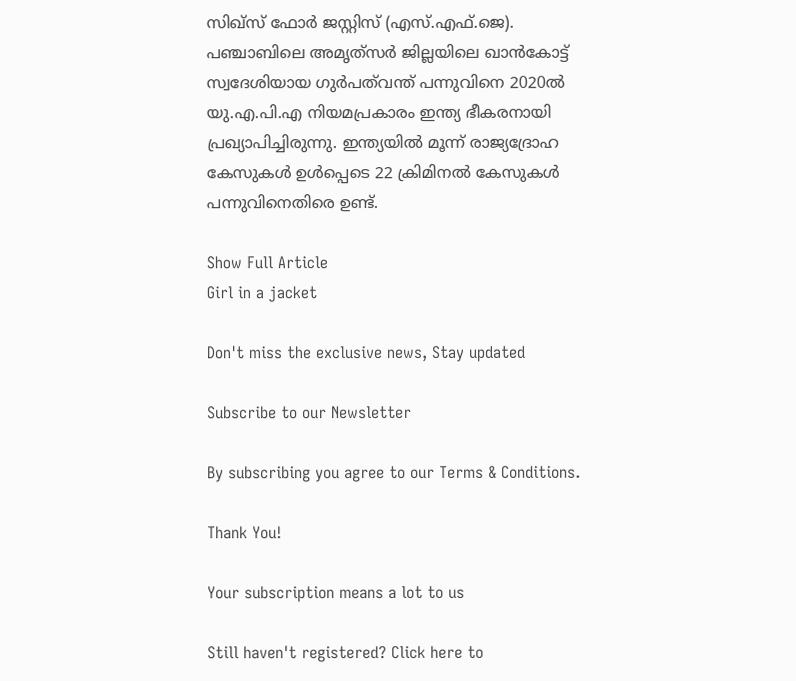സിഖ്‌സ് ഫോർ ജസ്റ്റിസ് (എസ്‌.എഫ്‌.ജെ). പഞ്ചാബിലെ അമൃത്‌സർ ജില്ലയിലെ ഖാൻകോട്ട് സ്വദേശിയായ ഗുർപത്‍വന്ത് പന്നുവിനെ 2020ൽ യു.എ.പി.എ നിയമപ്രകാരം ഇന്ത്യ ഭീകരനായി പ്രഖ്യാപിച്ചിരുന്നു. ഇന്ത്യയിൽ മൂന്ന് രാജ്യദ്രോഹ കേസുകൾ ഉൾപ്പെടെ 22 ക്രിമിനൽ കേസുകൾ പന്നുവിനെതിരെ ഉണ്ട്.

Show Full Article
Girl in a jacket

Don't miss the exclusive news, Stay updated

Subscribe to our Newsletter

By subscribing you agree to our Terms & Conditions.

Thank You!

Your subscription means a lot to us

Still haven't registered? Click here to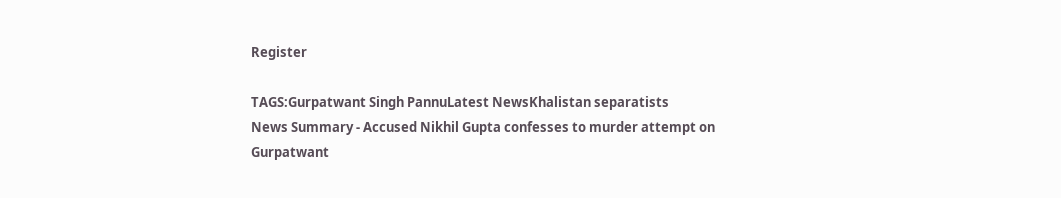Register

TAGS:Gurpatwant Singh PannuLatest NewsKhalistan separatists
News Summary - Accused Nikhil Gupta confesses to murder attempt on Gurpatwant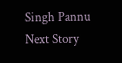Singh Pannu
Next Story